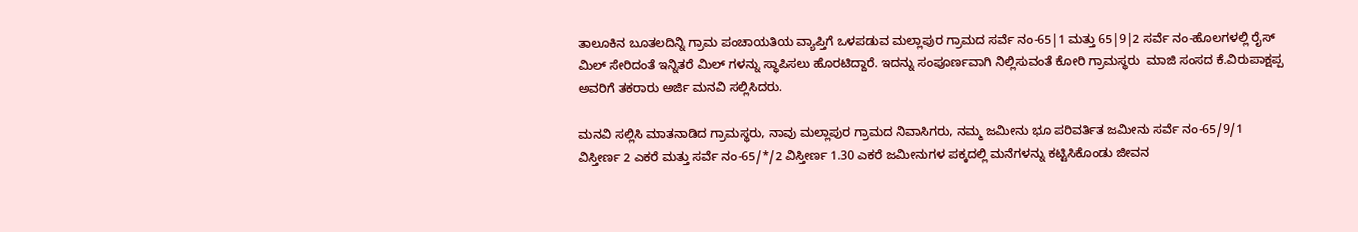ತಾಲೂಕಿನ ಬೂತಲದಿನ್ನಿ ಗ್ರಾಮ ಪಂಚಾಯತಿಯ ವ್ಯಾಪ್ತಿಗೆ ಒಳಪಡುವ ಮಲ್ಲಾಪುರ ಗ್ರಾಮದ ಸರ್ವೆ ನಂ-65|1 ಮತ್ತು 65|9|2 ಸರ್ವೆ ನಂ-ಹೊಲಗಳಲ್ಲಿ ರೈಸ್ ಮಿಲ್ ಸೇರಿದಂತೆ ಇನ್ನಿತರೆ ಮಿಲ್ ಗಳನ್ನು ಸ್ಥಾಪಿಸಲು ಹೊರಟಿದ್ದಾರೆ. ಇದನ್ನು ಸಂಪೂರ್ಣವಾಗಿ ನಿಲ್ಲಿಸುವಂತೆ ಕೋರಿ ಗ್ರಾಮಸ್ಥರು  ಮಾಜಿ ಸಂಸದ ಕೆ.ವಿರುಪಾಕ್ಷಪ್ಪ ಅವರಿಗೆ ತಕರಾರು ಅರ್ಜಿ ಮನವಿ ಸಲ್ಲಿಸಿದರು.

ಮನವಿ ಸಲ್ಲಿಸಿ ಮಾತನಾಡಿದ ಗ್ರಾಮಸ್ಥರು, ನಾವು ಮಲ್ಲಾಪುರ ಗ್ರಾಮದ ನಿವಾಸಿಗರು, ನಮ್ಮ ಜಮೀನು ಭೂ ಪರಿವರ್ತಿತ ಜಮೀನು ಸರ್ವೆ ನಂ-65/9/1 ವಿಸ್ತೀರ್ಣ 2 ಎಕರೆ ಮತ್ತು ಸರ್ವೆ ನಂ-65/*/2 ವಿಸ್ತೀರ್ಣ 1.30 ಎಕರೆ ಜಮೀನುಗಳ ಪಕ್ಕದಲ್ಲಿ ಮನೆಗಳನ್ನು ಕಟ್ಟಿಸಿಕೊಂಡು ಜೀವನ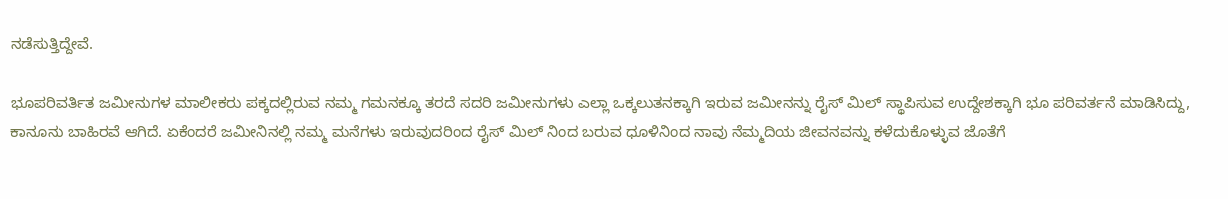ನಡೆಸುತ್ತಿದ್ದೇವೆ.

ಭೂಪರಿವರ್ತಿತ ಜಮೀನುಗಳ ಮಾಲೀಕರು ಪಕ್ಕದಲ್ಲಿರುವ ನಮ್ಮ ಗಮನಕ್ಕೂ ತರದೆ ಸದರಿ ಜಮೀನುಗಳು ಎಲ್ಲಾ ಒಕ್ಕಲುತನಕ್ಕಾಗಿ ಇರುವ ಜಮೀನನ್ನು ರೈಸ್ ಮಿಲ್ ಸ್ಥಾಪಿಸುವ ಉದ್ದೇಶಕ್ಕಾಗಿ ಭೂ ಪರಿವರ್ತನೆ ಮಾಡಿಸಿದ್ದು, ಕಾನೂನು ಬಾಹಿರವೆ ಆಗಿದೆ. ಏಕೆಂದರೆ ಜಮೀನಿನಲ್ಲಿ ನಮ್ಮ ಮನೆಗಳು ಇರುವುದರಿಂದ ರೈಸ್ ಮಿಲ್ ನಿಂದ ಬರುವ ಧೂಳಿನಿಂದ ನಾವು ನೆಮ್ಮದಿಯ ಜೀವನವನ್ನು ಕಳೆದುಕೊಳ್ಳುವ ಜೊತೆಗೆ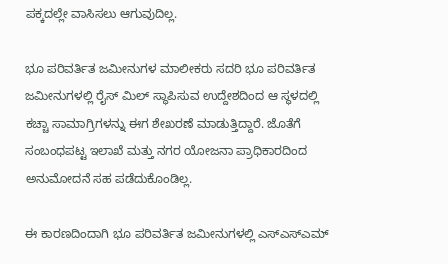ಪಕ್ಕದಲ್ಲೇ ವಾಸಿಸಲು ಆಗುವುದಿಲ್ಲ.

ಭೂ ಪರಿವರ್ತಿತ ಜಮೀನುಗಳ ಮಾಲೀಕರು ಸದರಿ ಭೂ ಪರಿವರ್ತಿತ ಜಮೀನುಗಳಲ್ಲಿ ರೈಸ್ ಮಿಲ್ ಸ್ಥಾಪಿಸುವ ಉದ್ದೇಶದಿಂದ ಆ ಸ್ಥಳದಲ್ಲಿ ಕಚ್ಚಾ ಸಾಮಾಗ್ರಿಗಳನ್ನು ಈಗ ಶೇಖರಣೆ ಮಾಡುತ್ತಿದ್ದಾರೆ. ಜೊತೆಗೆ ಸಂಬಂಧಪಟ್ಟ ಇಲಾಖೆ ಮತ್ತು ನಗರ ಯೋಜನಾ ಪ್ರಾಧಿಕಾರದಿಂದ ಅನುಮೋದನೆ ಸಹ ಪಡೆದುಕೊಂಡಿಲ್ಲ.

ಈ ಕಾರಣದಿಂದಾಗಿ ಭೂ ಪರಿವರ್ತಿತ ಜಮೀನುಗಳಲ್ಲಿ ಎಸ್‌ಎಸ್‌ಎಮ್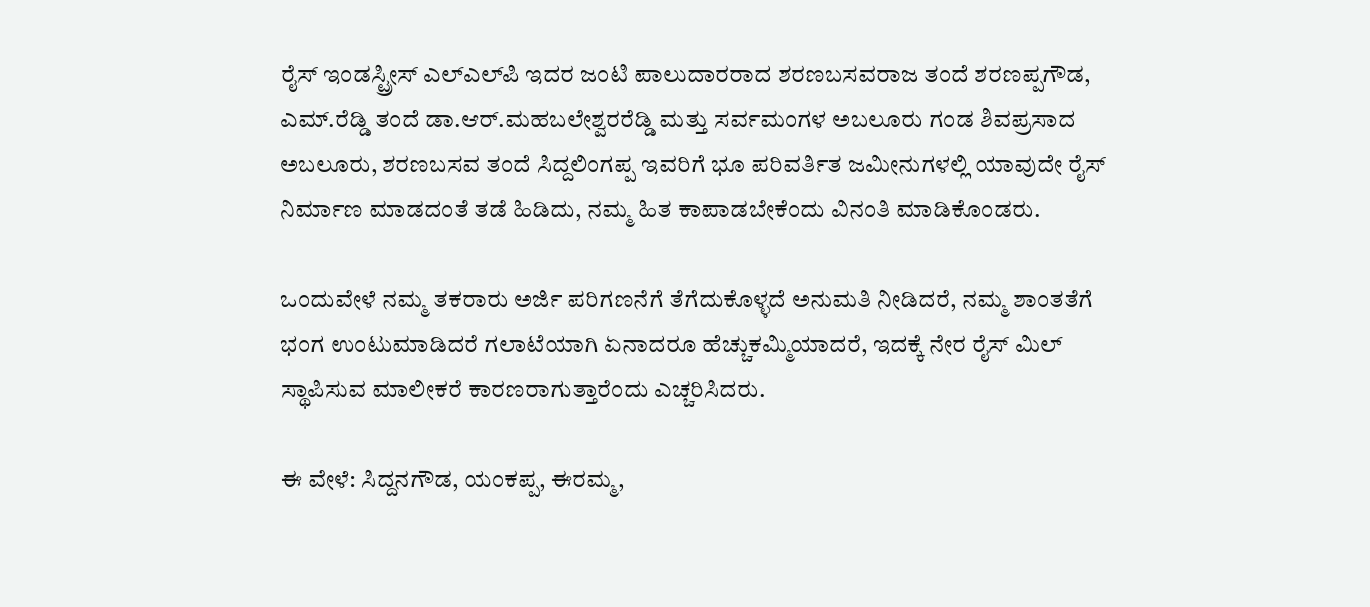ರೈಸ್ ಇಂಡಸ್ಟ್ರೀಸ್ ಎಲ್‌ಎಲ್‌ಪಿ ಇದರ ಜಂಟಿ ಪಾಲುದಾರರಾದ ಶರಣಬಸವರಾಜ ತಂದೆ ಶರಣಪ್ಪಗೌಡ, ಎಮ್.ರೆಡ್ಡಿ ತಂದೆ ಡಾ.ಆರ್.ಮಹಬಲೇಶ್ವರರೆಡ್ಡಿ ಮತ್ತು ಸರ್ವಮಂಗಳ ಅಬಲೂರು ಗಂಡ ಶಿವಪ್ರಸಾದ ಅಬಲೂರು, ಶರಣಬಸವ ತಂದೆ ಸಿದ್ದಲಿಂಗಪ್ಪ ಇವರಿಗೆ ಭೂ ಪರಿವರ್ತಿತ ಜಮೀನುಗಳಲ್ಲಿ ಯಾವುದೇ ರೈಸ್ ನಿರ್ಮಾಣ ಮಾಡದಂತೆ ತಡೆ ಹಿಡಿದು, ನಮ್ಮ ಹಿತ ಕಾಪಾಡಬೇಕೆಂದು ವಿನಂತಿ ಮಾಡಿಕೊಂಡರು.

ಒಂದುವೇಳೆ ನಮ್ಮ ತಕರಾರು ಅರ್ಜಿ ಪರಿಗಣನೆಗೆ ತೆಗೆದುಕೊಳ್ಳದೆ ಅನುಮತಿ ನೀಡಿದರೆ, ನಮ್ಮ ಶಾಂತತೆಗೆ ಭಂಗ ಉಂಟುಮಾಡಿದರೆ ಗಲಾಟೆಯಾಗಿ ಏನಾದರೂ ಹೆಚ್ಚುಕಮ್ಮಿಯಾದರೆ, ಇದಕ್ಕೆ ನೇರ ರೈಸ್ ಮಿಲ್ ಸ್ಥಾಪಿಸುವ ಮಾಲೀಕರೆ ಕಾರಣರಾಗುತ್ತಾರೆಂದು ಎಚ್ಚರಿಸಿದರು.

ಈ ವೇಳೆ: ಸಿದ್ದನಗೌಡ, ಯಂಕಪ್ಪ, ಈರಮ್ಮ,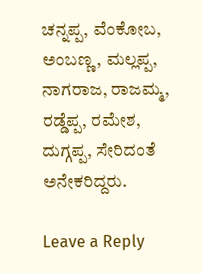ಚನ್ನಪ್ಪ, ವೆಂಕೋಬ, ಅಂಬಣ್ಣ, ಮಲ್ಲಪ್ಪ, ನಾಗರಾಜ, ರಾಜಮ್ಮ, ರಡ್ಡೆಪ್ಪ, ರಮೇಶ, ದುಗ್ಗಪ್ಪ, ಸೇರಿದಂತೆ ಅನೇಕರಿದ್ದರು.

Leave a Reply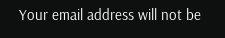Your email address will not be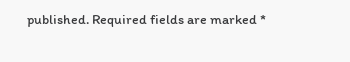published. Required fields are marked *